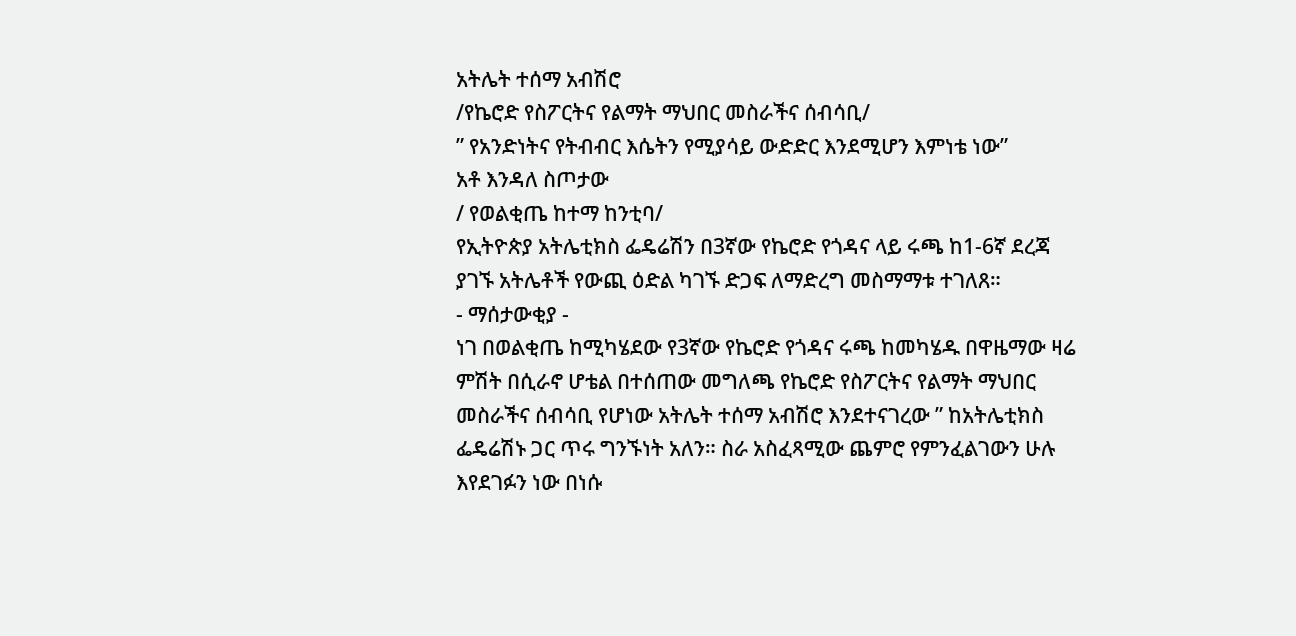አትሌት ተሰማ አብሽሮ
/የኬሮድ የስፖርትና የልማት ማህበር መስራችና ሰብሳቢ/
” የአንድነትና የትብብር እሴትን የሚያሳይ ውድድር እንደሚሆን እምነቴ ነው”
አቶ እንዳለ ስጦታው
/ የወልቂጤ ከተማ ከንቲባ/
የኢትዮጵያ አትሌቲክስ ፌዴሬሽን በ3ኛው የኬሮድ የጎዳና ላይ ሩጫ ከ1-6ኛ ደረጃ ያገኙ አትሌቶች የውጪ ዕድል ካገኙ ድጋፍ ለማድረግ መስማማቱ ተገለጸ።
- ማሰታውቂያ -
ነገ በወልቂጤ ከሚካሄደው የ3ኛው የኬሮድ የጎዳና ሩጫ ከመካሄዱ በዋዜማው ዛሬ ምሽት በሲራኖ ሆቴል በተሰጠው መግለጫ የኬሮድ የስፖርትና የልማት ማህበር መስራችና ሰብሳቢ የሆነው አትሌት ተሰማ አብሽሮ እንደተናገረው ” ከአትሌቲክስ ፌዴሬሽኑ ጋር ጥሩ ግንኙነት አለን። ስራ አስፈጻሚው ጨምሮ የምንፈልገውን ሁሉ እየደገፉን ነው በነሱ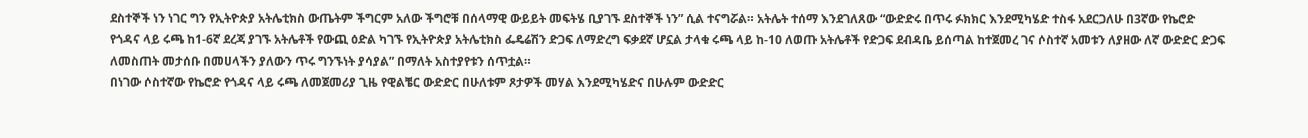ደስተኞች ነን ነገር ግን የኢትዮጵያ አትሌቲክስ ውጤትም ችግርም አለው ችግሮቹ በሰላማዊ ውይይት መፍትሄ ቢያገኙ ደስተኞች ነን” ሲል ተናግሯል። አትሌት ተሰማ እንደገለጸው “ውድድሩ በጥሩ ፉክክር እንደሚካሄድ ተስፋ አደርጋለሁ በ3ኛው የኬሮድ
የጎዳና ላይ ሩጫ ከ1-6ኛ ደረጃ ያገኙ አትሌቶች የውጪ ዕድል ካገኙ የኢትዮጵያ አትሌቲክስ ፌዴሬሽን ድጋፍ ለማድረግ ፍቃደኛ ሆኗል ታላቁ ሩጫ ላይ ከ-10 ለወጡ አትሌቶች የድጋፍ ደብዳቤ ይሰጣል ከተጀመረ ገና ሶስተኛ አመቱን ለያዘው ለኛ ውድድር ድጋፍ ለመስጠት መታሰቡ በመሀላችን ያለውን ጥሩ ግንኙነት ያሳያል” በማለት አስተያየቱን ሰጥቷል።
በነገው ሶስተኛው የኬሮድ የጎዳና ላይ ሩጫ ለመጀመሪያ ጊዜ የዊልቼር ውድድር በሁለቱም ጾታዎች መሃል እንደሚካሄድና በሁሉም ውድድር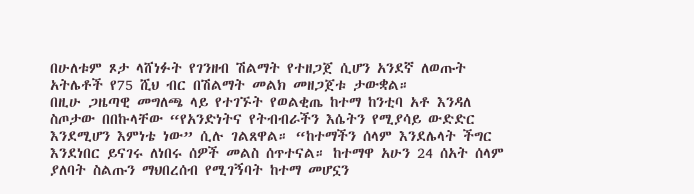በሁለቱም ጾታ ላሸነፉት የገንዘብ ሽልማት የተዘጋጀ ሲሆን አንደኛ ለወጡት አትሌቶች የ75 ሺህ ብር በሽልማት መልክ መዘጋጀቱ ታውቋል።
በዚሁ ጋዜጣዊ መግለጫ ላይ የተገኙት የወልቂጤ ከተማ ከንቲባ አቶ እንዳለ ስጦታው በበኩላቸው “የአንድነትና የትብብራችን እሴትን የሚያሳይ ውድድር እንደሚሆን እምነቴ ነው” ሲሉ ገልጸዋል። “ከተማችን ሰላም እንደሌላት ችግር እንደነበር ይናገሩ ለነበሩ ሰዎች መልስ ሰጥተናል። ከተማዋ አሁን 24 ሰአት ሰላም ያለባት ስልጡን ማህበረሰብ የሚገኝባት ከተማ መሆኗን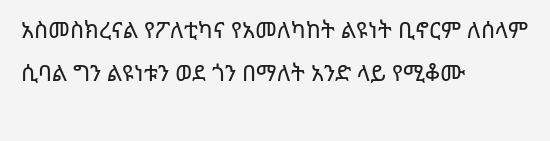አስመስክረናል የፖለቲካና የአመለካከት ልዩነት ቢኖርም ለሰላም ሲባል ግን ልዩነቱን ወደ ጎን በማለት አንድ ላይ የሚቆሙ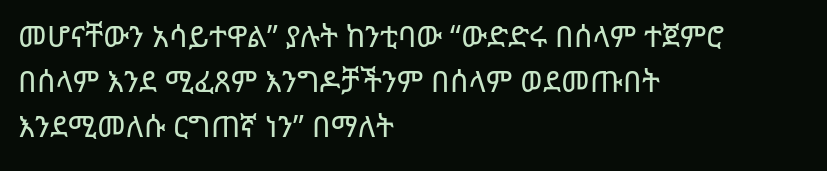መሆናቸውን አሳይተዋል” ያሉት ከንቲባው “ውድድሩ በሰላም ተጀምሮ በሰላም እንደ ሚፈጸም እንግዶቻችንም በሰላም ወደመጡበት እንደሚመለሱ ርግጠኛ ነን” በማለት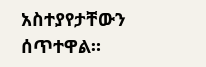አስተያየታቸውን ሰጥተዋል።